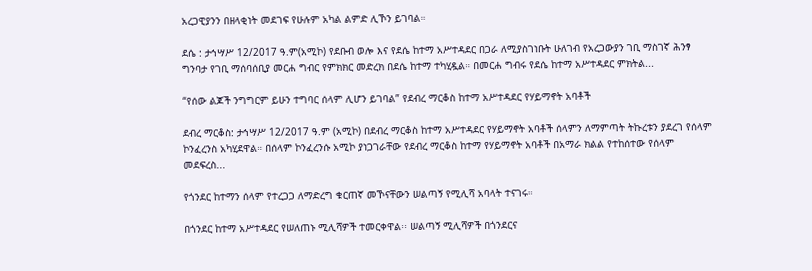አረጋዊያንን በዘላቂነት መደገፍ የሁሉም አካል ልምድ ሊኾን ይገባል።

ደሴ : ታኅሣሥ 12/2017 ዓ.ም(አሚኮ) የደቡብ ወሎ እና የደሴ ከተማ አሥተዳደር በጋራ ለሚያስገነቡት ሁለገብ የአረጋውያን ገቢ ማስገኛ ሕንፃ ግንባታ የገቢ ማሰባሰቢያ መርሐ ግብር የምክክር መድረክ በደሴ ከተማ ተካሂዷል። በመርሐ ግብሩ የደሴ ከተማ አሥተዳደር ምክትል...

“የሰው ልጆች ንግግርም ይሁን ተግባር ሰላም ሊሆን ይገባል” የደብረ ማርቆስ ከተማ አሥተዳደር የሃይማኖት አባቶች

ደብረ ማርቆስ: ታኅሣሥ 12/2017 ዓ.ም (አሚኮ) በደብረ ማርቆስ ከተማ አሥተዳደር የሃይማኖት አባቶች ሰላምን ለማምጣት ትኩረቱን ያደረገ የሰላም ኮንፈረንስ አካሂደዋል። በሰላም ኮንፈረንሱ አሚኮ ያነጋገራቸው የደብረ ማርቆስ ከተማ የሃይማኖት አባቶች በአማራ ክልል የተከሰተው የሰላም መደፍረስ...

የጎንደር ከተማን ሰላም የተረጋጋ ለማድረግ ቁርጠኛ መኾናቸውን ሠልጣኝ የሚሊሻ አባላት ተናገሩ።

በጎንደር ከተማ አሥተዳደር የሠለጠኑ ሚሊሻዎች ተመርቀዋል፡፡ ሠልጣኝ ሚሊሻዎች በጎንደርና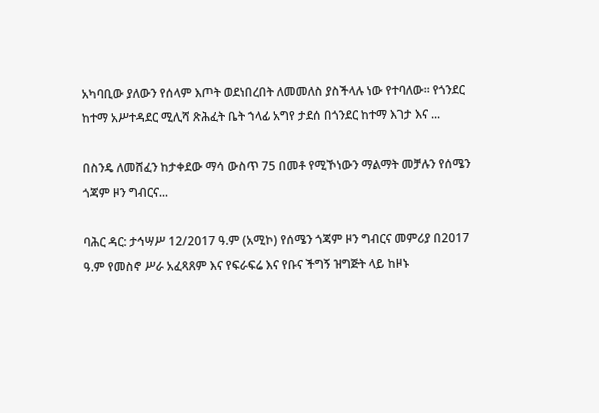አካባቢው ያለውን የሰላም እጦት ወደነበረበት ለመመለስ ያስችላሉ ነው የተባለው፡፡ የጎንደር ከተማ አሥተዳደር ሚሊሻ ጽሕፈት ቤት ኀላፊ አግየ ታደሰ በጎንደር ከተማ እገታ እና ...

በስንዴ ለመሸፈን ከታቀደው ማሳ ውስጥ 75 በመቶ የሚኾነውን ማልማት መቻሉን የሰሜን ጎጃም ዞን ግብርና...

ባሕር ዳር: ታኅሣሥ 12/2017 ዓ.ም (አሚኮ) የሰሜን ጎጃም ዞን ግብርና መምሪያ በ2017 ዓ.ም የመስኖ ሥራ አፈጻጸም እና የፍራፍሬ እና የቡና ችግኝ ዝግጅት ላይ ከዞኑ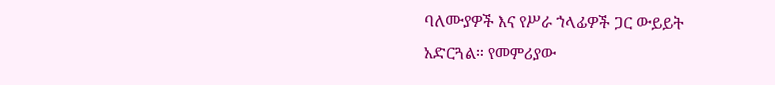ባለሙያዎች እና የሥራ ኀላፊዎች ጋር ውይይት አድርጓል። የመምሪያው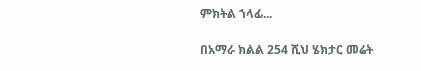ምክትል ኀላፊ...

በአማራ ክልል 254 ሺህ ሄክታር መሬት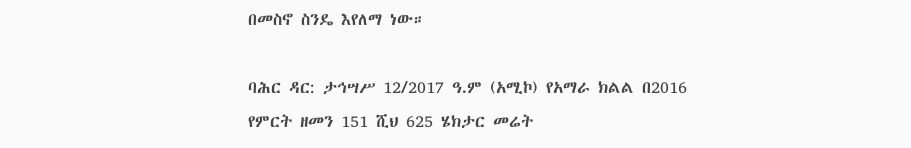በመስኖ ስንዴ እየለማ ነው።

ባሕር ዳር: ታኅሣሥ 12/2017 ዓ.ም (አሚኮ) የአማራ ክልል በ2016 የምርት ዘመን 151 ሺህ 625 ሄክታር መሬት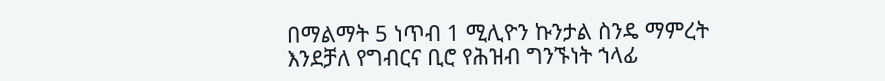በማልማት 5 ነጥብ 1 ሚሊዮን ኩንታል ስንዴ ማምረት እንደቻለ የግብርና ቢሮ የሕዝብ ግንኙነት ኀላፊ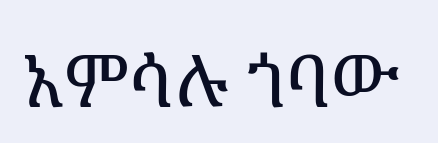አምሳሉ ጎባው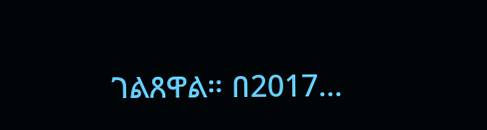ገልጸዋል። በ2017...